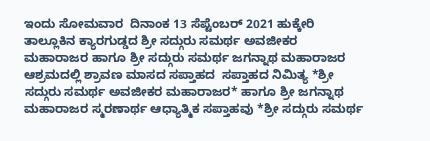ಇಂದು ಸೋಮವಾರ  ದಿನಾಂಕ 13 ಸೆಪ್ಟೆಂಬರ್ 2021 ಹುಕ್ಕೇರಿ ತಾಲ್ಲೂಕಿನ ಕ್ಯಾರಗುಡ್ಡದ ಶ್ರೀ ಸದ್ಗುರು ಸಮರ್ಥ ಅವಜೀಕರ ಮಹಾರಾಜರ ಹಾಗೂ ಶ್ರೀ ಸದ್ಗುರು ಸಮರ್ಥ ಜಗನ್ನಾಥ ಮಹಾರಾಜರ ಆಶ್ರಮದಲ್ಲಿ ಶ್ರಾವಣ ಮಾಸದ ಸಪ್ತಾಹದ  ಸಪ್ತಾಹದ ನಿಮಿತ್ಯ *ಶ್ರೀ ಸದ್ಗುರು ಸಮರ್ಥ ಅವಜೀಕರ ಮಹಾರಾಜರ* ಹಾಗೂ ಶ್ರೀ ಜಗನ್ನಾಥ ಮಹಾರಾಜರ ಸ್ಮರಣಾರ್ಥ ಆಧ್ಯಾತ್ಮಿಕ ಸಪ್ತಾಹವು *ಶ್ರೀ ಸದ್ಗುರು ಸಮರ್ಥ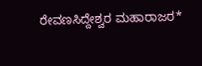ರೇವಣಸಿದ್ದೇಶ್ವರ ಮಹಾರಾಜರ*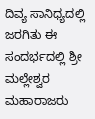ದಿವ್ಯ ಸಾನಿಧ್ಯದಲ್ಲಿ ಜರಗಿತು ಈ ಸಂದರ್ಭದಲ್ಲಿ ಶ್ರೀ ಮಲ್ಲೇಶ್ವರ ಮಹಾರಾಜರು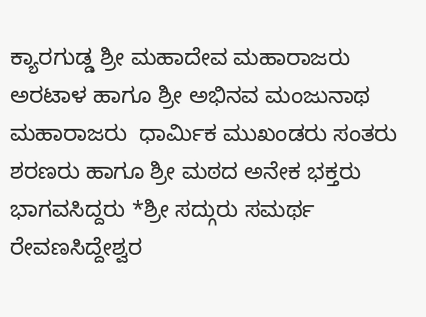ಕ್ಯಾರಗುಡ್ಡ ಶ್ರೀ ಮಹಾದೇವ ಮಹಾರಾಜರು ಅರಟಾಳ ಹಾಗೂ ಶ್ರೀ ಅಭಿನವ ಮಂಜುನಾಥ ಮಹಾರಾಜರು  ಧಾರ್ಮಿಕ ಮುಖಂಡರು ಸಂತರು ಶರಣರು ಹಾಗೂ ಶ್ರೀ ಮಠದ ಅನೇಕ ಭಕ್ತರು  ಭಾಗವಸಿದ್ದರು *ಶ್ರೀ ಸದ್ಗುರು ಸಮರ್ಥ ರೇವಣಸಿದ್ದೇಶ್ವರ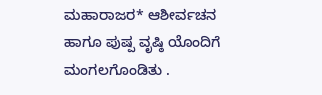ಮಹಾರಾಜರ* ಆಶೀರ್ವಚನ ಹಾಗೂ ಪುಷ್ಪ ವೃಷ್ಠಿ ಯೊಂದಿಗೆ ಮಂಗಲಗೊಂಡಿತು .